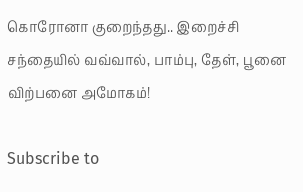கொரோனா குறைந்தது.. இறைச்சி சந்தையில் வவ்வால், பாம்பு, தேள், பூனை விற்பனை அமோகம்!

Subscribe to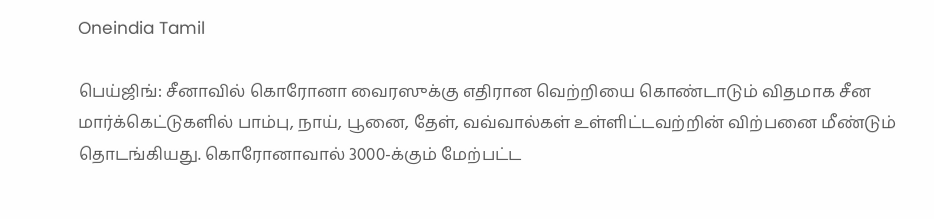Oneindia Tamil

பெய்ஜிங்: சீனாவில் கொரோனா வைரஸுக்கு எதிரான வெற்றியை கொண்டாடும் விதமாக சீன மார்க்கெட்டுகளில் பாம்பு, நாய், பூனை, தேள், வவ்வால்கள் உள்ளிட்டவற்றின் விற்பனை மீண்டும் தொடங்கியது. கொரோனாவால் 3000-க்கும் மேற்பட்ட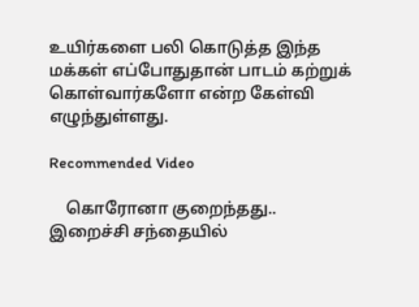உயிர்களை பலி கொடுத்த இந்த மக்கள் எப்போதுதான் பாடம் கற்றுக் கொள்வார்களோ என்ற கேள்வி எழுந்துள்ளது.

Recommended Video

    கொரோனா குறைந்தது.. இறைச்சி சந்தையில்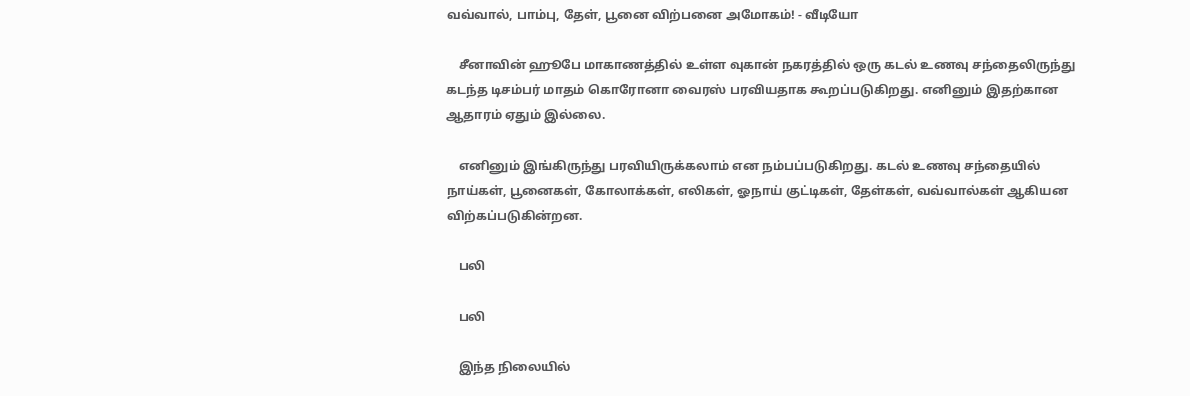வவ்வால், பாம்பு, தேள், பூனை விற்பனை அமோகம்! - வீடியோ

    சீனாவின் ஹூபே மாகாணத்தில் உள்ள வுகான் நகரத்தில் ஒரு கடல் உணவு சந்தைலிருந்து கடந்த டிசம்பர் மாதம் கொரோனா வைரஸ் பரவியதாக கூறப்படுகிறது. எனினும் இதற்கான ஆதாரம் ஏதும் இல்லை.

    எனினும் இங்கிருந்து பரவியிருக்கலாம் என நம்பப்படுகிறது. கடல் உணவு சந்தையில் நாய்கள், பூனைகள், கோலாக்கள், எலிகள், ஓநாய் குட்டிகள், தேள்கள், வவ்வால்கள் ஆகியன விற்கப்படுகின்றன.

    பலி

    பலி

    இந்த நிலையில்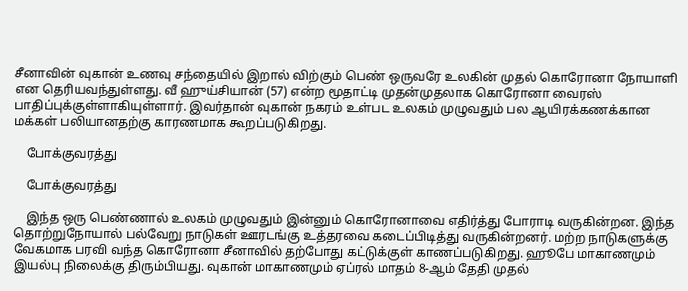சீனாவின் வுகான் உணவு சந்தையில் இறால் விற்கும் பெண் ஒருவரே உலகின் முதல் கொரோனா நோயாளி என தெரியவந்துள்ளது. வீ ஹுய்சியான் (57) என்ற மூதாட்டி முதன்முதலாக கொரோனா வைரஸ் பாதிப்புக்குள்ளாகியுள்ளார். இவர்தான் வுகான் நகரம் உள்பட உலகம் முழுவதும் பல ஆயிரக்கணக்கான மக்கள் பலியானதற்கு காரணமாக கூறப்படுகிறது.

    போக்குவரத்து

    போக்குவரத்து

    இந்த ஒரு பெண்ணால் உலகம் முழுவதும் இன்னும் கொரோனாவை எதிர்த்து போராடி வருகின்றன. இந்த தொற்றுநோயால் பல்வேறு நாடுகள் ஊரடங்கு உத்தரவை கடைப்பிடித்து வருகின்றனர். மற்ற நாடுகளுக்கு வேகமாக பரவி வந்த கொரோனா சீனாவில் தற்போது கட்டுக்குள் காணப்படுகிறது. ஹூபே மாகாணமும் இயல்பு நிலைக்கு திரும்பியது. வுகான் மாகாணமும் ஏப்ரல் மாதம் 8-ஆம் தேதி முதல்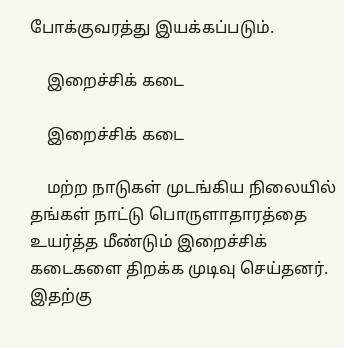போக்குவரத்து இயக்கப்படும்.

    இறைச்சிக் கடை

    இறைச்சிக் கடை

    மற்ற நாடுகள் முடங்கிய நிலையில் தங்கள் நாட்டு பொருளாதாரத்தை உயர்த்த மீண்டும் இறைச்சிக் கடைகளை திறக்க முடிவு செய்தனர். இதற்கு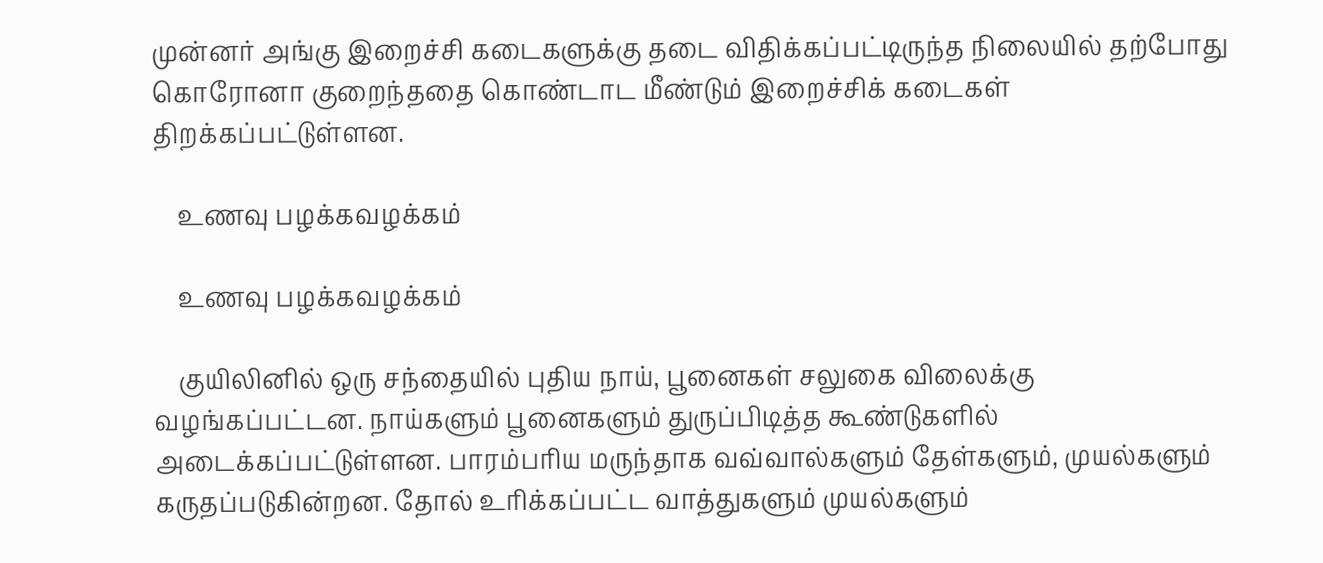முன்னர் அங்கு இறைச்சி கடைகளுக்கு தடை விதிக்கப்பட்டிருந்த நிலையில் தற்போது கொரோனா குறைந்ததை கொண்டாட மீண்டும் இறைச்சிக் கடைகள் திறக்கப்பட்டுள்ளன.

    உணவு பழக்கவழக்கம்

    உணவு பழக்கவழக்கம்

    குயிலினில் ஒரு சந்தையில் புதிய நாய், பூனைகள் சலுகை விலைக்கு வழங்கப்பட்டன. நாய்களும் பூனைகளும் துருப்பிடித்த கூண்டுகளில் அடைக்கப்பட்டுள்ளன. பாரம்பரிய மருந்தாக வவ்வால்களும் தேள்களும், முயல்களும் கருதப்படுகின்றன. தோல் உரிக்கப்பட்ட வாத்துகளும் முயல்களும்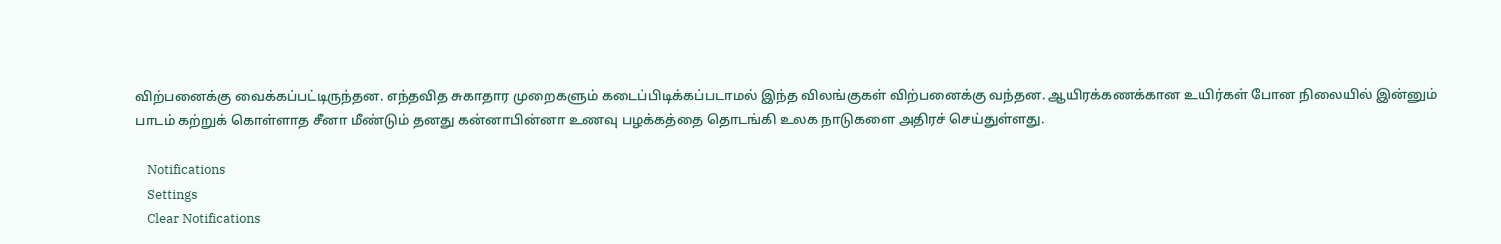விற்பனைக்கு வைக்கப்பட்டிருந்தன. எந்தவித சுகாதார முறைகளும் கடைப்பிடிக்கப்படாமல் இந்த விலங்குகள் விற்பனைக்கு வந்தன. ஆயிரக்கணக்கான உயிர்கள் போன நிலையில் இன்னும் பாடம் கற்றுக் கொள்ளாத சீனா மீண்டும் தனது கன்னாபின்னா உணவு பழக்கத்தை தொடங்கி உலக நாடுகளை அதிரச் செய்துள்ளது.

    Notifications
    Settings
    Clear Notifications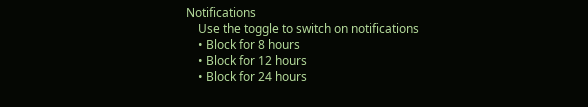Notifications
    Use the toggle to switch on notifications
    • Block for 8 hours
    • Block for 12 hours
    • Block for 24 hours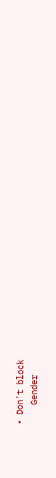• Don't block
    Gender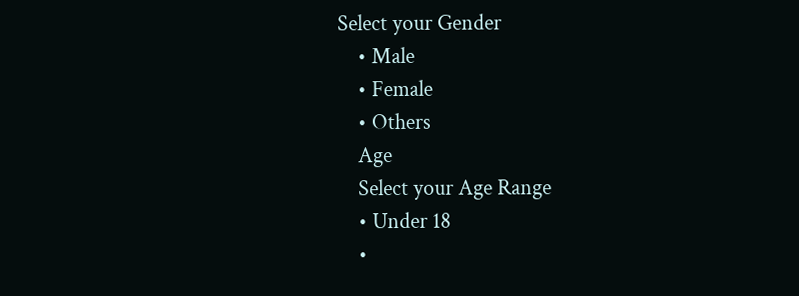Select your Gender
    • Male
    • Female
    • Others
    Age
    Select your Age Range
    • Under 18
    •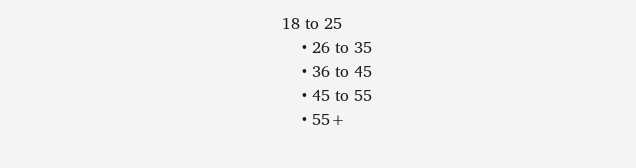18 to 25
    • 26 to 35
    • 36 to 45
    • 45 to 55
    • 55+